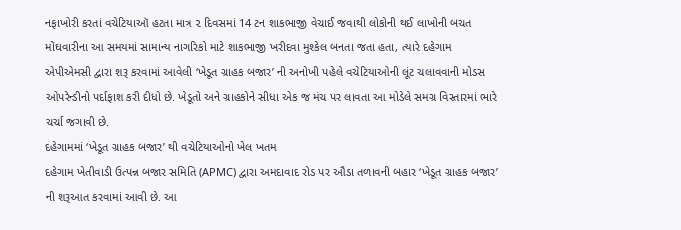નફાખોરી કરતાં વચેટિયાઑ હટતા માત્ર ૨ દિવસમાં 14 ટન શાકભાજી વેચાઈ જવાથી લોકોની થઈ લાખોની બચત
મોંઘવારીના આ સમયમાં સામાન્ય નાગરિકો માટે શાકભાજી ખરીદવા મુશ્કેલ બનતા જતા હતા, ત્યારે દહેગામ એપીએમસી દ્વારા શરૂ કરવામાં આવેલી ‘ખેડૂત ગ્રાહક બજાર’ ની અનોખી પહેલે વચેટિયાઓની લૂંટ ચલાવવાની મોડસ ઓપરેન્ડીનો પર્દાફાશ કરી દીધો છે. ખેડૂતો અને ગ્રાહકોને સીધા એક જ મંચ પર લાવતા આ મોડેલે સમગ્ર વિસ્તારમાં ભારે ચર્ચા જગાવી છે.
દહેગામમાં ‘ખેડૂત ગ્રાહક બજાર’ થી વચેટિયાઓનો ખેલ ખતમ
દહેગામ ખેતીવાડી ઉત્પન્ન બજાર સમિતિ (APMC) દ્વારા અમદાવાદ રોડ પર ઔડા તળાવની બહાર ‘ખેડૂત ગ્રાહક બજાર’ ની શરૂઆત કરવામાં આવી છે. આ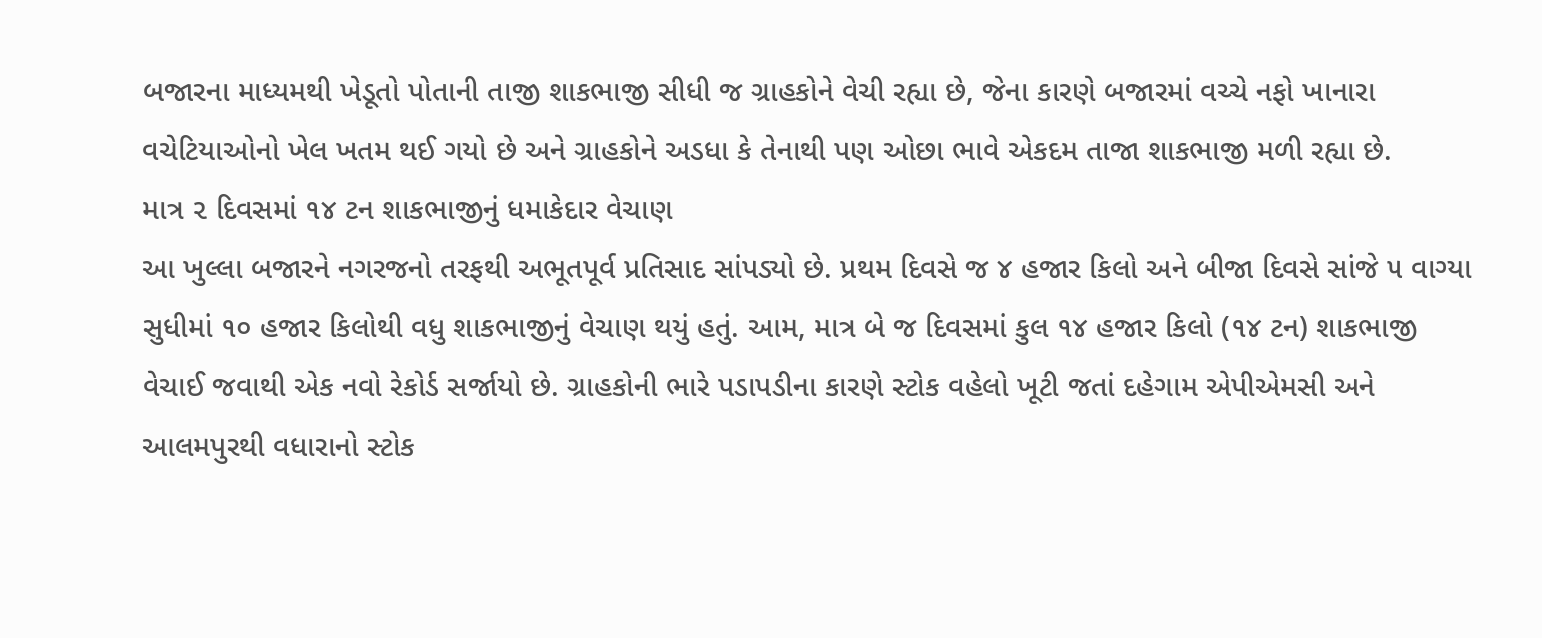બજારના માધ્યમથી ખેડૂતો પોતાની તાજી શાકભાજી સીધી જ ગ્રાહકોને વેચી રહ્યા છે, જેના કારણે બજારમાં વચ્ચે નફો ખાનારા વચેટિયાઓનો ખેલ ખતમ થઈ ગયો છે અને ગ્રાહકોને અડધા કે તેનાથી પણ ઓછા ભાવે એકદમ તાજા શાકભાજી મળી રહ્યા છે.
માત્ર ૨ દિવસમાં ૧૪ ટન શાકભાજીનું ધમાકેદાર વેચાણ
આ ખુલ્લા બજારને નગરજનો તરફથી અભૂતપૂર્વ પ્રતિસાદ સાંપડ્યો છે. પ્રથમ દિવસે જ ૪ હજાર કિલો અને બીજા દિવસે સાંજે ૫ વાગ્યા સુધીમાં ૧૦ હજાર કિલોથી વધુ શાકભાજીનું વેચાણ થયું હતું. આમ, માત્ર બે જ દિવસમાં કુલ ૧૪ હજાર કિલો (૧૪ ટન) શાકભાજી વેચાઈ જવાથી એક નવો રેકોર્ડ સર્જાયો છે. ગ્રાહકોની ભારે પડાપડીના કારણે સ્ટોક વહેલો ખૂટી જતાં દહેગામ એપીએમસી અને આલમપુરથી વધારાનો સ્ટોક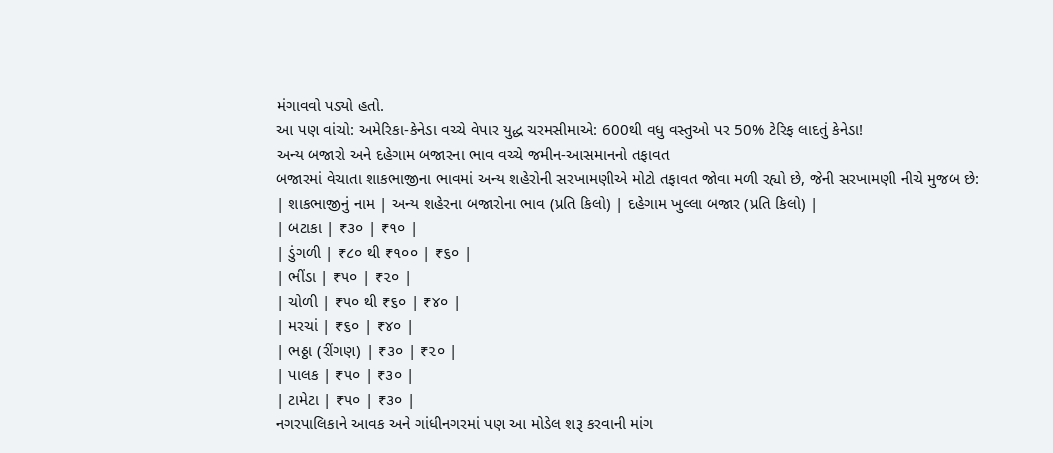મંગાવવો પડ્યો હતો.
આ પણ વાંચો: અમેરિકા-કેનેડા વચ્ચે વેપાર યુદ્ધ ચરમસીમાએ: 600થી વધુ વસ્તુઓ પર 50% ટેરિફ લાદતું કેનેડા!
અન્ય બજારો અને દહેગામ બજારના ભાવ વચ્ચે જમીન-આસમાનનો તફાવત
બજારમાં વેચાતા શાકભાજીના ભાવમાં અન્ય શહેરોની સરખામણીએ મોટો તફાવત જોવા મળી રહ્યો છે, જેની સરખામણી નીચે મુજબ છે:
| શાકભાજીનું નામ | અન્ય શહેરના બજારોના ભાવ (પ્રતિ કિલો) | દહેગામ ખુલ્લા બજાર (પ્રતિ કિલો) |
| બટાકા | ₹૩૦ | ₹૧૦ |
| ડુંગળી | ₹૮૦ થી ₹૧૦૦ | ₹૬૦ |
| ભીંડા | ₹૫૦ | ₹૨૦ |
| ચોળી | ₹૫૦ થી ₹૬૦ | ₹૪૦ |
| મરચાં | ₹૬૦ | ₹૪૦ |
| ભઠ્ઠા (રીંગણ) | ₹૩૦ | ₹૨૦ |
| પાલક | ₹૫૦ | ₹૩૦ |
| ટામેટા | ₹૫૦ | ₹૩૦ |
નગરપાલિકાને આવક અને ગાંધીનગરમાં પણ આ મોડેલ શરૂ કરવાની માંગ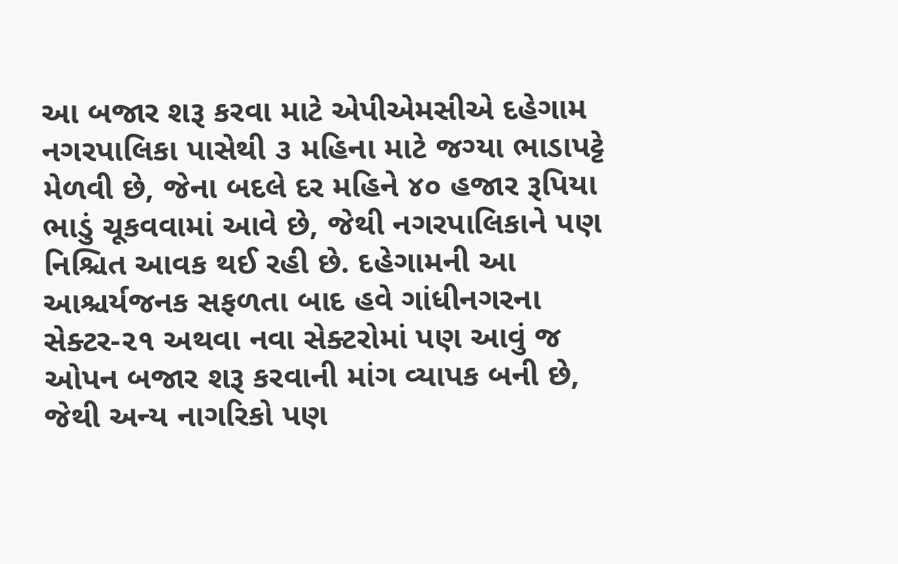આ બજાર શરૂ કરવા માટે એપીએમસીએ દહેગામ નગરપાલિકા પાસેથી ૩ મહિના માટે જગ્યા ભાડાપટ્ટે મેળવી છે, જેના બદલે દર મહિને ૪૦ હજાર રૂપિયા ભાડું ચૂકવવામાં આવે છે, જેથી નગરપાલિકાને પણ નિશ્ચિત આવક થઈ રહી છે. દહેગામની આ આશ્ચર્યજનક સફળતા બાદ હવે ગાંધીનગરના સેક્ટર-૨૧ અથવા નવા સેક્ટરોમાં પણ આવું જ ઓપન બજાર શરૂ કરવાની માંગ વ્યાપક બની છે, જેથી અન્ય નાગરિકો પણ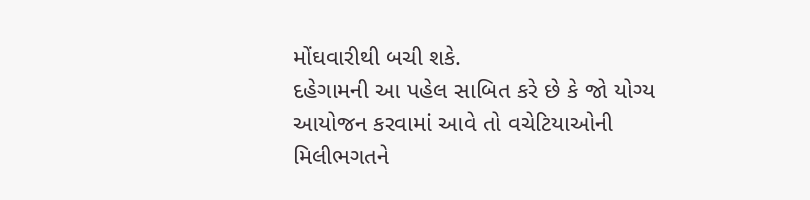મોંઘવારીથી બચી શકે.
દહેગામની આ પહેલ સાબિત કરે છે કે જો યોગ્ય આયોજન કરવામાં આવે તો વચેટિયાઓની મિલીભગતને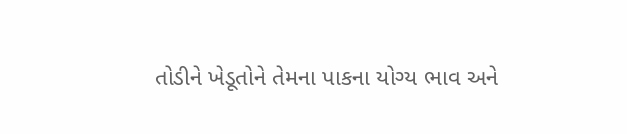તોડીને ખેડૂતોને તેમના પાકના યોગ્ય ભાવ અને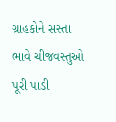ગ્રાહકોને સસ્તા ભાવે ચીજવસ્તુઓ પૂરી પાડી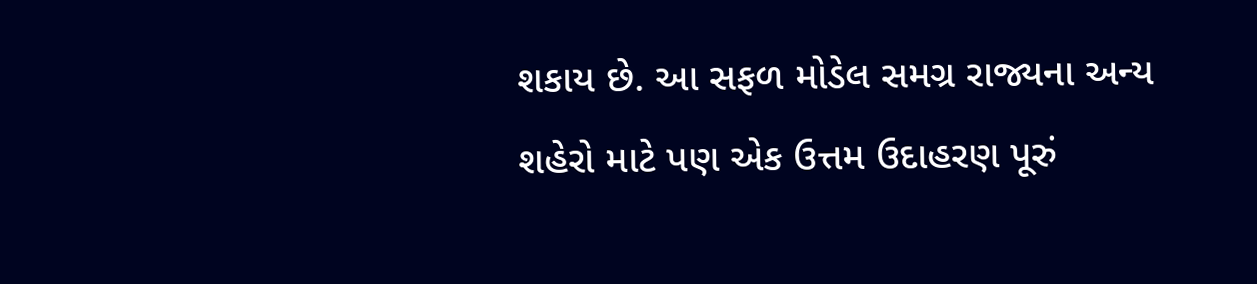શકાય છે. આ સફળ મોડેલ સમગ્ર રાજ્યના અન્ય શહેરો માટે પણ એક ઉત્તમ ઉદાહરણ પૂરું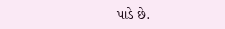પાડે છે.